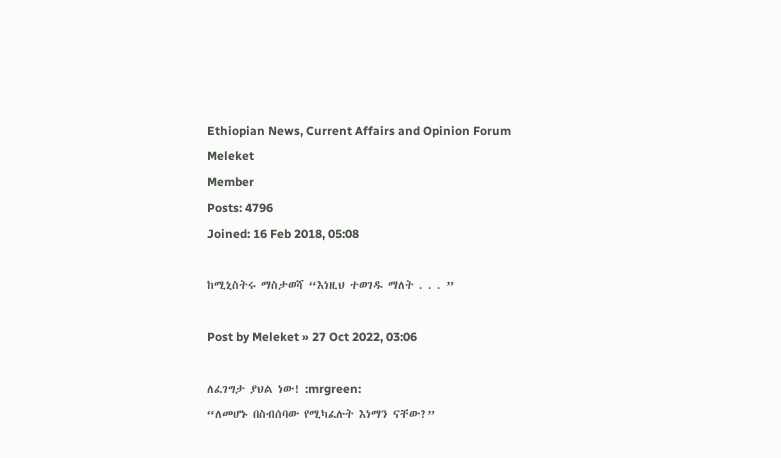Ethiopian News, Current Affairs and Opinion Forum
Meleket
Member
Posts: 4796
Joined: 16 Feb 2018, 05:08

ከሚኒስትሩ ማስታወሻ “እነዚህ ተወገዱ ማለት . . . ”

Post by Meleket » 27 Oct 2022, 03:06

ለፈገግታ ያህል ነው! :mrgreen:
“ለመሆኑ በስብሰባው የሚካፈሉት እነማን ናቸው?”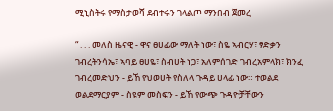ሚኒስትሩ የማስታወሻ ደብተሩን ገላልጦ ማንበብ ጀመረ

“ . . . መለስ ዜናዊ - ዋና ፀሀፊው ማለት ነው፣ ስዬ ኣብርሃ፣ ፃድቃን ገብረትንሳኤ፣ ኣባይ ፀሀዬ፣ ስብሀት ነጋ፣ አለምሰገድ ገብረአምላክ፣ ክንፈ ገብረመድህን - ይኸ የህወሀት የስለላ ጉዳይ ሀላፊ ነው። ተወልደ ወልደማርያም - ስዩም መስፍን - ይኸ የውጭ ጉዳዮቻቸውን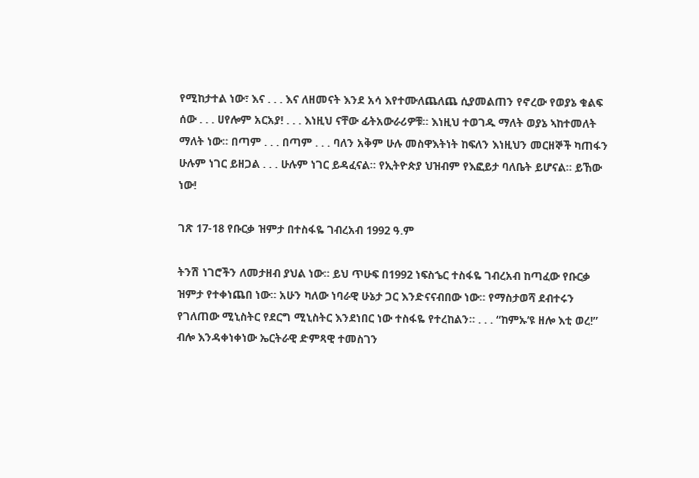የሚከታተል ነው፣ እና . . . እና ለዘመናት እንደ አሳ እየተሙለጨለጨ ሲያመልጠን የኖረው የወያኔ ቁልፍ ሰው . . . ሀየሎም አርአያ! . . . እነዚህ ናቸው ፊትአውራሪዎቹ። እነዚህ ተወገዱ ማለት ወያኔ ኣከተመለት ማለት ነው። በጣም . . . በጣም . . . ባለን አቅም ሁሉ መስዋእትነት ከፍለን እነዚህን መርዘኞች ካጠፋን ሁሉም ነገር ይዘጋል . . . ሁሉም ነገር ይዳፈናል። የኢትዮጵያ ህዝብም የእፎይታ ባለቤት ይሆናል። ይኸው ነው!

ገጽ 17-18 የቡርቃ ዝምታ በተስፋዬ ገብረአብ 1992 ዓ.ም

ትንሽ ነገሮችን ለመታዘብ ያህል ነው። ይህ ጥሁፍ በ1992 ነፍስኄር ተስፋዬ ገብረአብ ከጣፈው የቡርቃ ዝምታ የተቀነጨበ ነው። አሁን ካለው ነባራዊ ሁኔታ ጋር እንድናናብበው ነው። የማስታወሻ ደብተሩን የገለጠው ሚኒስትር የደርግ ሚኒስትር እንደነበር ነው ተስፋዬ የተረከልን። . . . “ከምኡ’ዩ ዘሎ እቲ ወረ!” ብሎ እንዳቀነቀነው ኤርትራዊ ድምጻዊ ተመስገን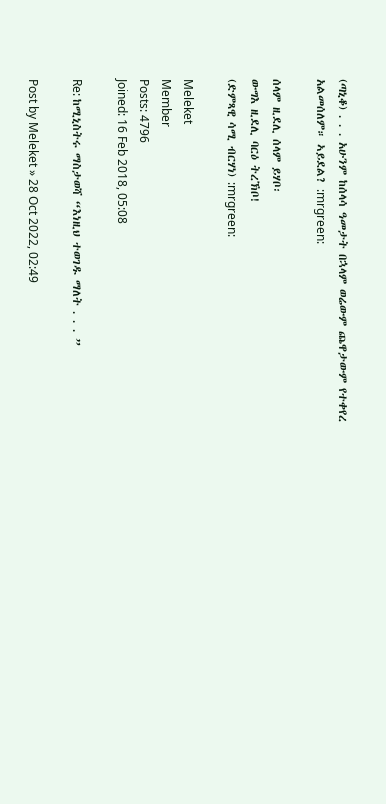(ጣኒቆ) . . . አሁንም ከሰላሳ ዓመታት በኋላም ወሬውም ጨዋታውም የተቀየረ አልመሰለም። ኣይደል? :mrgreen:

ሰላም ዚደሊ ሰላም ይሃቦ፡
ውግእ ዚደሊ ባርዕ ትረኽቦ!
(ድምጻዊ ሳሚ ብርሃነ) :mrgreen:

Meleket
Member
Posts: 4796
Joined: 16 Feb 2018, 05:08

Re: ከሚኒስትሩ ማስታወሻ “እነዚህ ተወገዱ ማለት . . . ”

Post by Meleket » 28 Oct 2022, 02:49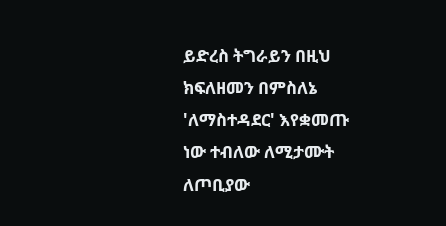ይድረስ ትግራይን በዚህ ክፍለዘመን በምስለኔ 'ለማስተዳደር' እየቋመጡ ነው ተብለው ለሚታሙት ለጦቢያው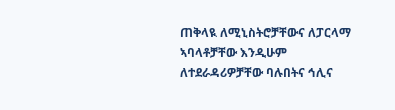ጠቅላዪ ለሚኒስትሮቻቸውና ለፓርላማ ኣባላቶቻቸው እንዲሁም ለተደራዳሪዎቻቸው ባሉበትና ኅሊና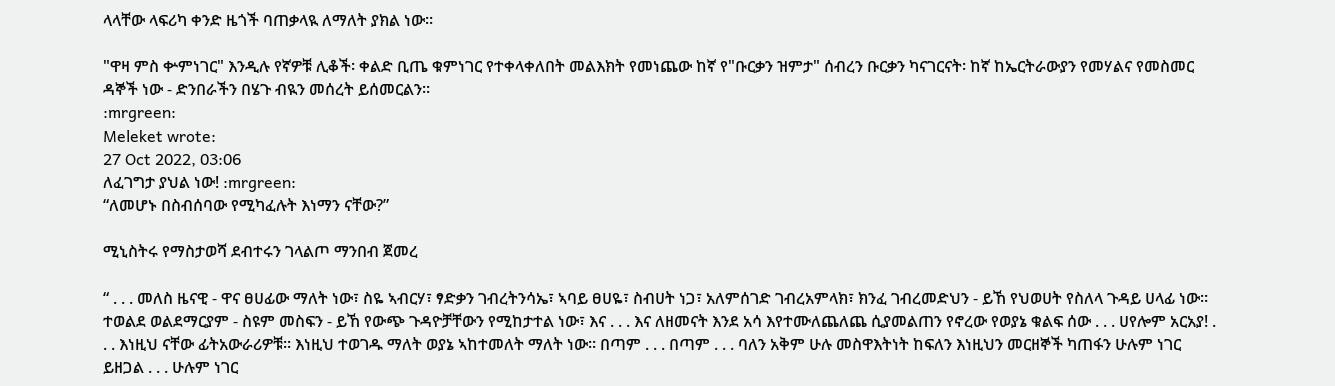ላላቸው ላፍሪካ ቀንድ ዜጎች ባጠቃላዪ ለማለት ያክል ነው።

"ዋዛ ምስ ቍምነገር" እንዲሉ የኛዎቹ ሊቆች፡ ቀልድ ቢጤ ቁምነገር የተቀላቀለበት መልእክት የመነጨው ከኛ የ"ቡርቃን ዝምታ" ሰብረን ቡርቃን ካናገርናት፡ ከኛ ከኤርትራውያን የመሃልና የመስመር ዳኞች ነው - ድንበራችን በሄጉ ብዪን መሰረት ይሰመርልን።
:mrgreen:
Meleket wrote:
27 Oct 2022, 03:06
ለፈገግታ ያህል ነው! :mrgreen:
“ለመሆኑ በስብሰባው የሚካፈሉት እነማን ናቸው?”

ሚኒስትሩ የማስታወሻ ደብተሩን ገላልጦ ማንበብ ጀመረ

“ . . . መለስ ዜናዊ - ዋና ፀሀፊው ማለት ነው፣ ስዬ ኣብርሃ፣ ፃድቃን ገብረትንሳኤ፣ ኣባይ ፀሀዬ፣ ስብሀት ነጋ፣ አለምሰገድ ገብረአምላክ፣ ክንፈ ገብረመድህን - ይኸ የህወሀት የስለላ ጉዳይ ሀላፊ ነው። ተወልደ ወልደማርያም - ስዩም መስፍን - ይኸ የውጭ ጉዳዮቻቸውን የሚከታተል ነው፣ እና . . . እና ለዘመናት እንደ አሳ እየተሙለጨለጨ ሲያመልጠን የኖረው የወያኔ ቁልፍ ሰው . . . ሀየሎም አርአያ! . . . እነዚህ ናቸው ፊትአውራሪዎቹ። እነዚህ ተወገዱ ማለት ወያኔ ኣከተመለት ማለት ነው። በጣም . . . በጣም . . . ባለን አቅም ሁሉ መስዋእትነት ከፍለን እነዚህን መርዘኞች ካጠፋን ሁሉም ነገር ይዘጋል . . . ሁሉም ነገር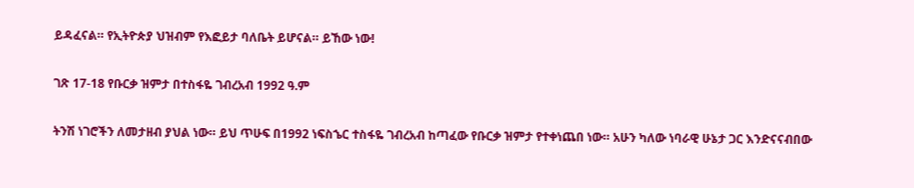ይዳፈናል። የኢትዮጵያ ህዝብም የእፎይታ ባለቤት ይሆናል። ይኸው ነው!

ገጽ 17-18 የቡርቃ ዝምታ በተስፋዬ ገብረአብ 1992 ዓ.ም

ትንሽ ነገሮችን ለመታዘብ ያህል ነው። ይህ ጥሁፍ በ1992 ነፍስኄር ተስፋዬ ገብረአብ ከጣፈው የቡርቃ ዝምታ የተቀነጨበ ነው። አሁን ካለው ነባራዊ ሁኔታ ጋር እንድናናብበው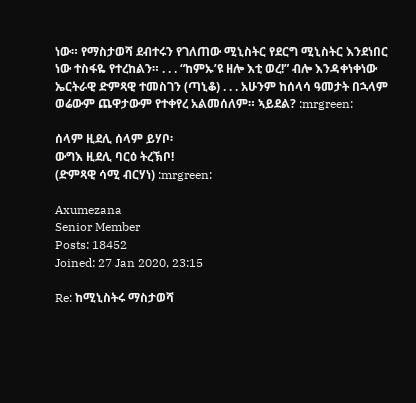ነው። የማስታወሻ ደብተሩን የገለጠው ሚኒስትር የደርግ ሚኒስትር እንደነበር ነው ተስፋዬ የተረከልን። . . . “ከምኡ’ዩ ዘሎ እቲ ወረ!” ብሎ እንዳቀነቀነው ኤርትራዊ ድምጻዊ ተመስገን (ጣኒቆ) . . . አሁንም ከሰላሳ ዓመታት በኋላም ወሬውም ጨዋታውም የተቀየረ አልመሰለም። ኣይደል? :mrgreen:

ሰላም ዚደሊ ሰላም ይሃቦ፡
ውግእ ዚደሊ ባርዕ ትረኽቦ!
(ድምጻዊ ሳሚ ብርሃነ) :mrgreen:

Axumezana
Senior Member
Posts: 18452
Joined: 27 Jan 2020, 23:15

Re: ከሚኒስትሩ ማስታወሻ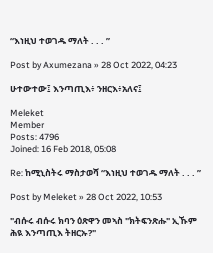“እነዚህ ተወገዱ ማለት . . . ”

Post by Axumezana » 28 Oct 2022, 04:23

ሁተውተው፤ እንጣጢእ፥ ንዘርእ፥አለና፤

Meleket
Member
Posts: 4796
Joined: 16 Feb 2018, 05:08

Re: ከሚኒስትሩ ማስታወሻ “እነዚህ ተወገዱ ማለት . . . ”

Post by Meleket » 28 Oct 2022, 10:53

"ብሱሩ ብሱሩ ክባን ዕጽዋን መኣስ "ክትፍንጽሑ" ኢኹም ሕዪ እንጣጢእ ትዘርኡ?"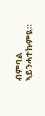ብምባል ኣይንሓተኩምዪ።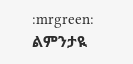:mrgreen: ልምንታዪ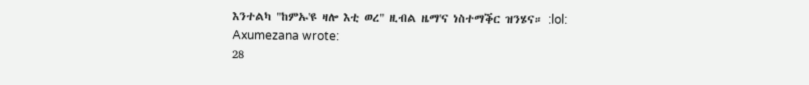እንተልካ "ከምኡ'ዩ ዛሎ እቲ ወረ" ዚብል ዜማ'ና ነስተማቕር ዝንሄና። :lol:
Axumezana wrote:
28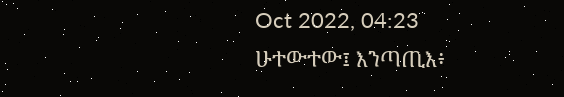Oct 2022, 04:23
ሁተውተው፤ እንጣጢእ፥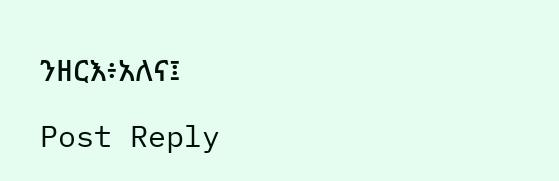ንዘርእ፥አለና፤

Post Reply